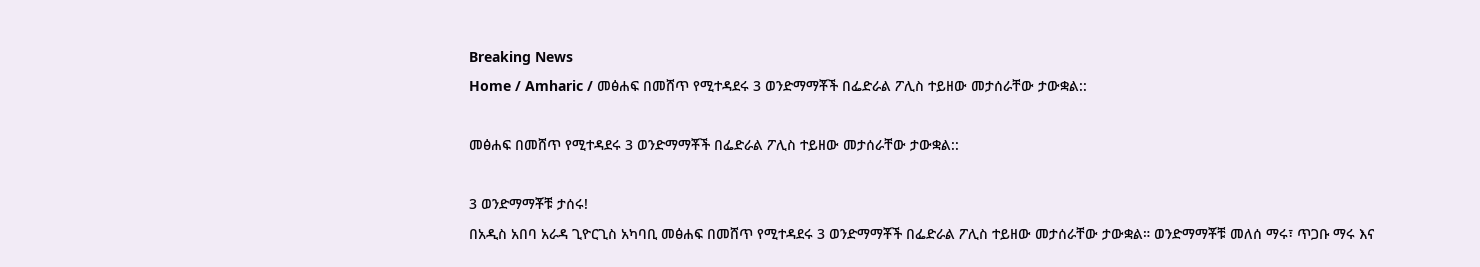Breaking News
Home / Amharic / መፅሐፍ በመሸጥ የሚተዳደሩ 3 ወንድማማቾች በፌድራል ፖሊስ ተይዘው መታሰራቸው ታውቋል::

መፅሐፍ በመሸጥ የሚተዳደሩ 3 ወንድማማቾች በፌድራል ፖሊስ ተይዘው መታሰራቸው ታውቋል::

3 ወንድማማቾቹ ታሰሩ!
በአዲስ አበባ አራዳ ጊዮርጊስ አካባቢ መፅሐፍ በመሸጥ የሚተዳደሩ 3 ወንድማማቾች በፌድራል ፖሊስ ተይዘው መታሰራቸው ታውቋል። ወንድማማቾቹ መለሰ ማሩ፣ ጥጋቡ ማሩ እና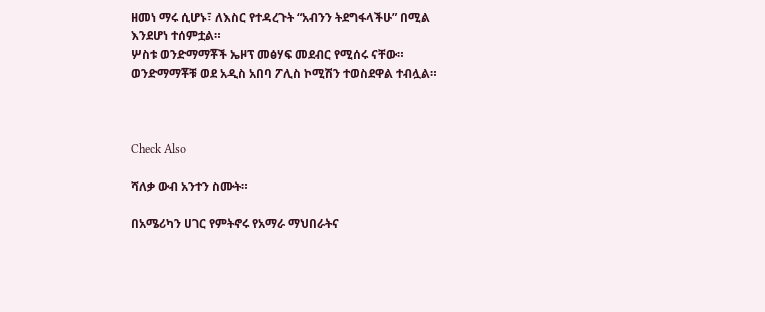ዘመነ ማሩ ሲሆኑ፣ ለእስር የተዳረጉት “አብንን ትደግፋላችሁ” በሚል እንደሆነ ተሰምቷል።
ሦስቱ ወንድማማቾች ኤዞፕ መፅሃፍ መደብር የሚሰሩ ናቸው። ወንድማማቾቹ ወደ አዲስ አበባ ፖሊስ ኮሚሽን ተወስደዋል ተብሏል።



Check Also

ሻለቃ ውብ አንተን ስሙት።

በአሜሪካን ሀገር የምትኖሩ የአማራ ማህበራትና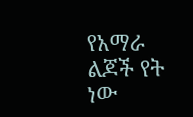የአማራ ልጆች የት ነው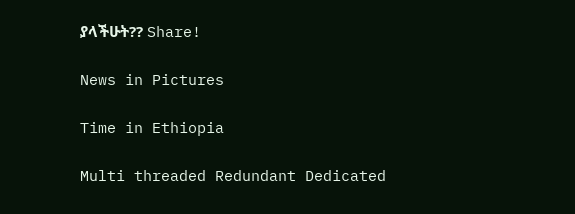ያላችሁት?? Share!

News in Pictures

Time in Ethiopia

Multi threaded Redundant Dedicated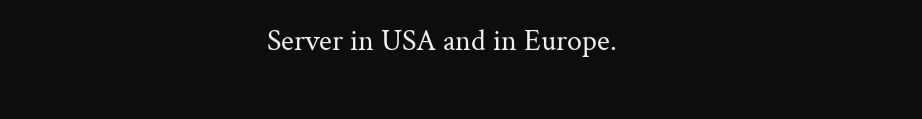Server in USA and in Europe.